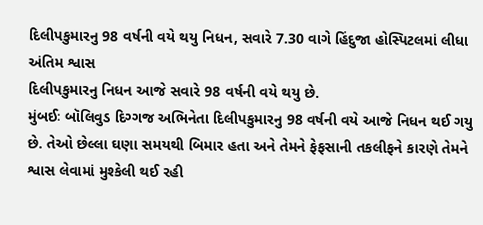દિલીપકુમારનુ 98 વર્ષની વયે થયુ નિધન, સવારે 7.30 વાગે હિંદુજા હોસ્પિટલમાં લીધા અંતિમ શ્વાસ
દિલીપકુમારનુ નિધન આજે સવારે 98 વર્ષની વયે થયુ છે.
મુંબઈઃ બૉલિવુડ દિગ્ગજ અભિનેતા દિલીપકુમારનુ 98 વર્ષની વયે આજે નિધન થઈ ગયુ છે. તેઓ છેલ્લા ઘણા સમયથી બિમાર હતા અને તેમને ફેફસાની તકલીફને કારણે તેમને શ્વાસ લેવામાં મુશ્કેલી થઈ રહી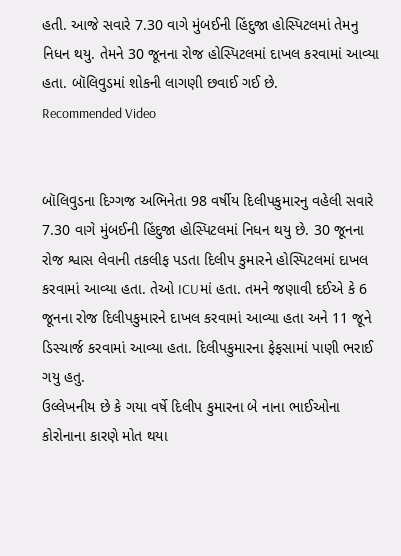હતી. આજે સવારે 7.30 વાગે મુંબઈની હિંદુજા હોસ્પિટલમાં તેમનુ નિધન થયુ. તેમને 30 જૂનના રોજ હોસ્પિટલમાં દાખલ કરવામાં આવ્યા હતા. બૉલિવુડમાં શોકની લાગણી છવાઈ ગઈ છે.
Recommended Video


બૉલિવુડના દિગ્ગજ અભિનેતા 98 વર્ષીય દિલીપકુમારનુ વહેલી સવારે 7.30 વાગે મુંબઈની હિંદુજા હોસ્પિટલમાં નિધન થયુ છે. 30 જૂનના રોજ શ્વાસ લેવાની તકલીફ પડતા દિલીપ કુમારને હોસ્પિટલમાં દાખલ કરવામાં આવ્યા હતા. તેઓ ICUમાં હતા. તમને જણાવી દઈએ કે 6 જૂનના રોજ દિલીપકુમારને દાખલ કરવામાં આવ્યા હતા અને 11 જૂને ડિસ્ચાર્જ કરવામાં આવ્યા હતા. દિલીપકુમારના ફેફસામાં પાણી ભરાઈ ગયુ હતુ.
ઉલ્લેખનીય છે કે ગયા વર્ષે દિલીપ કુમારના બે નાના ભાઈઓના કોરોનાના કારણે મોત થયા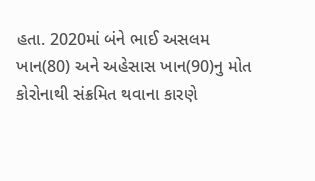હતા. 2020માં બંને ભાઈ અસલમ ખાન(80) અને અહેસાસ ખાન(90)નુ મોત કોરોનાથી સંક્રમિત થવાના કારણે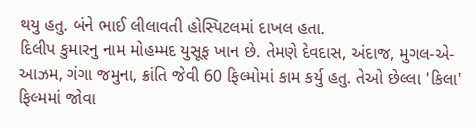થયુ હતુ. બંને ભાઈ લીલાવતી હોસ્પિટલમાં દાખલ હતા.
દિલીપ કુમારનુ નામ મોહમ્મદ યુસૂફ ખાન છે. તેમણે દેવદાસ, અંદાજ, મુગલ-એ-આઝમ, ગંગા જમુના, ક્રાંતિ જેવી 60 ફિલ્મોમાં કામ કર્યુ હતુ. તેઓ છેલ્લા 'કિલા' ફિલ્મમાં જોવા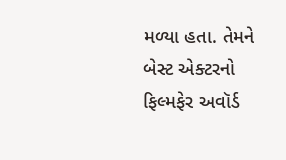મળ્યા હતા. તેમને બેસ્ટ એક્ટરનો ફિલ્મફેર અવૉર્ડ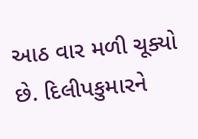આઠ વાર મળી ચૂક્યો છે. દિલીપકુમારને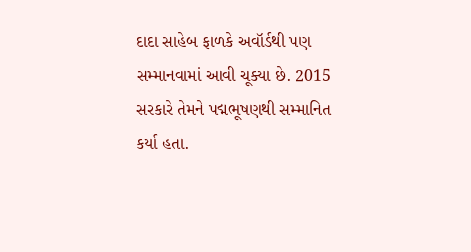દાદા સાહેબ ફાળકે અવૉર્ડથી પણ સમ્માનવામાં આવી ચૂક્યા છે. 2015 સરકારે તેમને પદ્મભૂષણથી સમ્માનિત કર્યા હતા.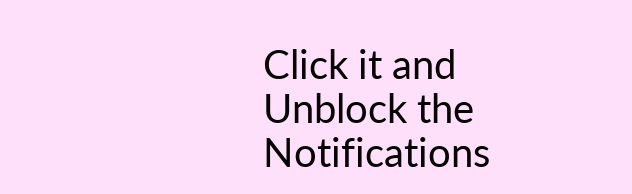Click it and Unblock the Notifications